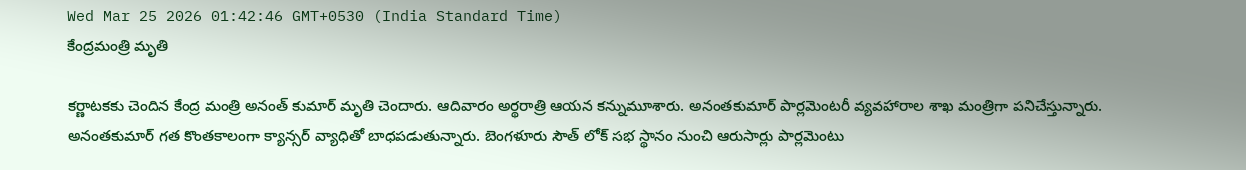Wed Mar 25 2026 01:42:46 GMT+0530 (India Standard Time)
కేంద్రమంత్రి మృతి

కర్ణాటకకు చెందిన కేంద్ర మంత్రి అనంత్ కుమార్ మృతి చెందారు. ఆదివారం అర్థరాత్రి ఆయన కన్నుమూశారు. అనంతకుమార్ పార్లమెంటరీ వ్యవహారాల శాఖ మంత్రిగా పనిచేస్తున్నారు. అనంతకుమార్ గత కొంతకాలంగా క్యాన్సర్ వ్యాధితో బాధపడుతున్నారు. బెంగళూరు సౌత్ లోక్ సభ స్థానం నుంచి ఆరుసార్లు పార్లమెంటు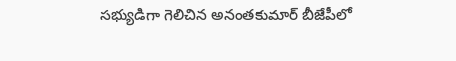సభ్యుడిగా గెలిచిన అనంతకుమార్ బీజేపీలో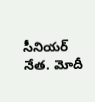సీనియర్ నేత. మోదీ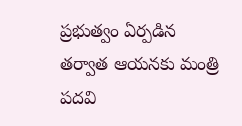ప్రభుత్వం ఏర్పడిన తర్వాత ఆయనకు మంత్రి పదవి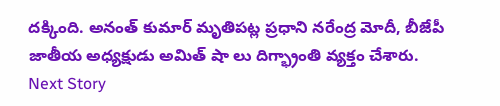దక్కింది. అనంత్ కుమార్ మృతిపట్ల ప్రధాని నరేంద్ర మోదీ, బీజేపీ జాతీయ అధ్యక్షుడు అమిత్ షా లు దిగ్భ్రాంతి వ్యక్తం చేశారు.
Next Story